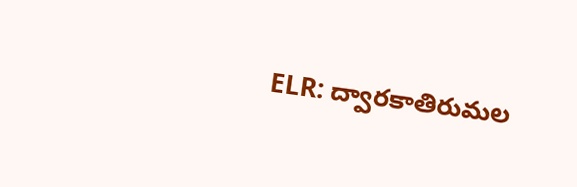ELR: ద్వారకాతిరుమల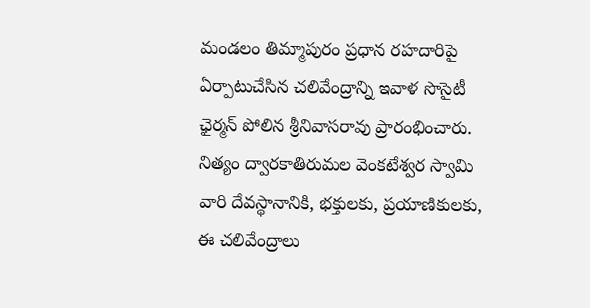మండలం తిమ్మాపురం ప్రధాన రహదారిపై ఏర్పాటుచేసిన చలివేంద్రాన్ని ఇవాళ సొసైటీ ఛైర్మన్ పోలిన శ్రీనివాసరావు ప్రారంభించారు. నిత్యం ద్వారకాతిరుమల వెంకటేశ్వర స్వామి వారి దేవస్థానానికి, భక్తులకు, ప్రయాణికులకు, ఈ చలివేంద్రాలు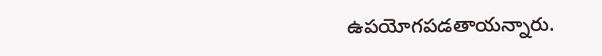ఉపయోగపడతాయన్నారు.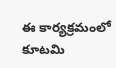ఈ కార్యక్రమంలో కూటమి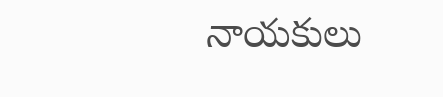నాయకులు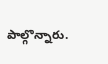పాల్గొన్నారు.